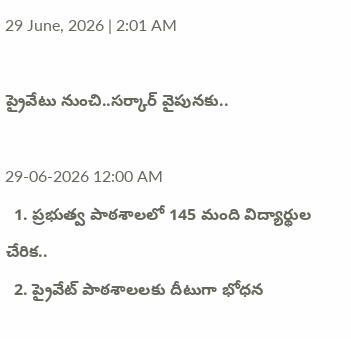29 June, 2026 | 2:01 AM

ప్రైవేటు నుంచి..సర్కార్ వైపునకు..

29-06-2026 12:00 AM
  1. ప్రభుత్వ పాఠశాలలో 145 మంది విద్యార్థుల చేరిక..
  2. ప్రైవేట్ పాఠశాలలకు దీటుగా భోధన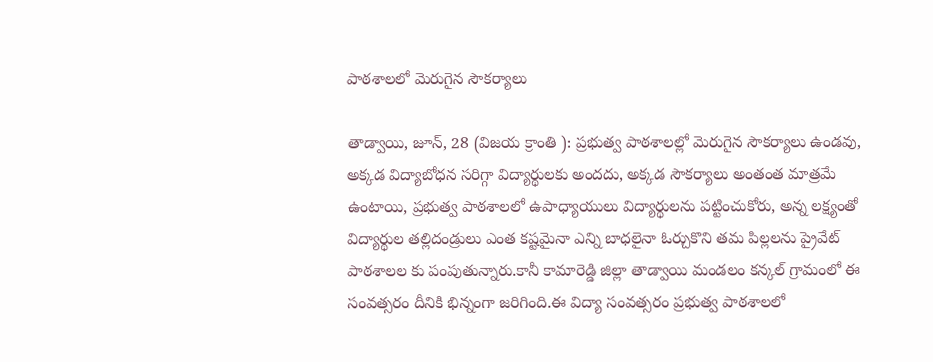పాఠశాలలో మెరుగైన సౌకర్యాలు

తాడ్వాయి, జూన్, 28 (విజయ క్రాంతి ): ప్రభుత్వ పాఠశాలల్లో మెరుగైన సౌకర్యాలు ఉండవు, అక్కడ విద్యాబోధన సరిగ్గా విద్యార్థులకు అందదు, అక్కడ సౌకర్యాలు అంతంత మాత్రమే ఉంటాయి, ప్రభుత్వ పాఠశాలలో ఉపాధ్యాయులు విద్యార్థులను పట్టించుకోరు, అన్న లక్ష్యంతో విద్యార్థుల తల్లిదండ్రులు ఎంత కష్టమైనా ఎన్ని బాధలైనా ఓర్చుకొని తమ పిల్లలను ప్రైవేట్ పాఠశాలల కు పంపుతున్నారు.కానీ కామారెడ్డి జిల్లా తాడ్వాయి మండలం కన్కల్ గ్రామంలో ఈ సంవత్సరం దీనికి భిన్నంగా జరిగింది.ఈ విద్యా సంవత్సరం ప్రభుత్వ పాఠశాలలో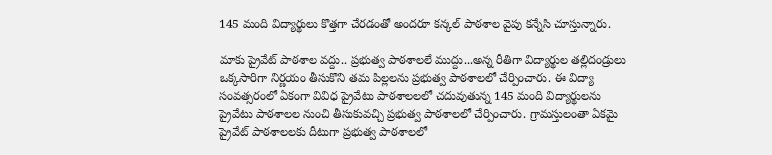145 మంది విద్యార్థులు కొత్తగా చేరడంతో అందరూ కన్కల్ పాఠశాల వైపు కన్నేసి చూస్తున్నారు.

మాకు ప్రైవేట్ పాఠశాల వద్దు.. ప్రభుత్వ పాఠశాలలే ముద్దు...అన్న రీతిగా విద్యార్థుల తల్లిదండ్రులు ఒక్కసారిగా నిర్ణయం తీసుకొని తమ పిల్లలను ప్రభుత్వ పాఠశాలలో చేర్పించారు. ఈ విద్యా సంవత్సరంలో ఏకంగా వివిధ ప్రైవేటు పాఠశాలలలో చదువుతున్న 145 మంది విద్యార్థులను ప్రైవేటు పాఠశాలల నుంచి తీసుకువచ్చి ప్రభుత్వ పాఠశాలలో చేర్పించారు. గ్రామస్తులంతా ఏకమై ప్రైవేట్ పాఠశాలలకు దీటుగా ప్రభుత్వ పాఠశాలలో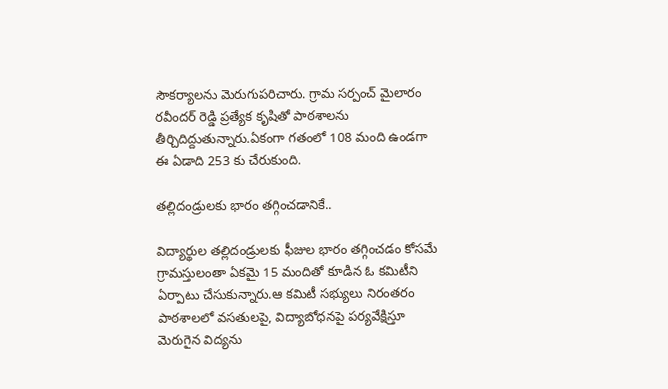సౌకర్యాలను మెరుగుపరిచారు. గ్రామ సర్పంచ్ మైలారం రవీందర్ రెడ్డి ప్రత్యేక కృషితో పాఠశాలను తీర్చిదిద్దుతున్నారు.ఏకంగా గతంలో 108 మంది ఉండగా ఈ ఏడాది 253 కు చేరుకుంది.

తల్లిదండ్రులకు భారం తగ్గించడానికే..

విద్యార్థుల తల్లిదండ్రులకు ఫీజుల భారం తగ్గించడం కోసమే గ్రామస్తులంతా ఏకమై 15 మందితో కూడిన ఓ కమిటీని ఏర్పాటు చేసుకున్నారు.ఆ కమిటీ సభ్యులు నిరంతరం పాఠశాలలో వసతులపై, విద్యాబోధనపై పర్యవేక్షిస్తూ మెరుగైన విద్యను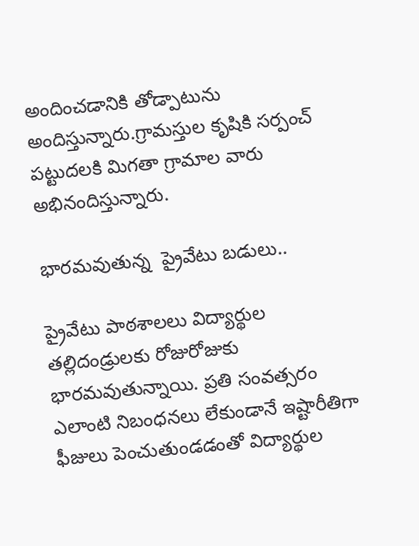అందించడానికి తోడ్పాటును అందిస్తున్నారు.గ్రామస్తుల కృషికి సర్పంచ్ పట్టుదలకి మిగతా గ్రామాల వారు అభినందిస్తున్నారు.

భారమవుతున్న  ప్రైవేటు బడులు..

ప్రైవేటు పాఠశాలలు విద్యార్థుల తల్లిదండ్రులకు రోజురోజుకు భారమవుతున్నాయి. ప్రతి సంవత్సరం ఎలాంటి నిబంధనలు లేకుండానే ఇష్టారీతిగా ఫీజులు పెంచుతుండడంతో విద్యార్థుల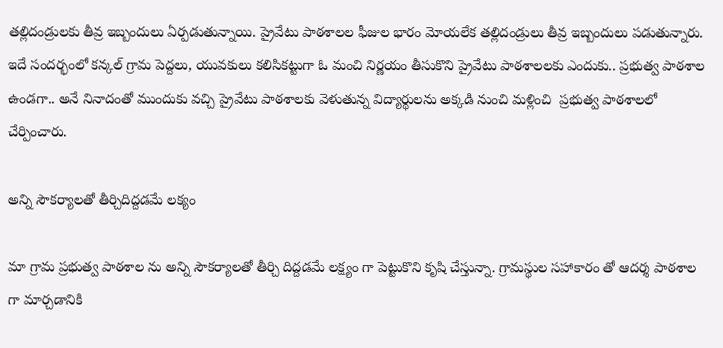తల్లిదండ్రులకు తీవ్ర ఇబ్బందులు ఏర్పడుతున్నాయి. ప్రైవేటు పాఠశాలల ఫీజుల భారం మోయలేక తల్లిదండ్రులు తీవ్ర ఇబ్బందులు పడుతున్నారు. ఇదే సందర్భంలో కన్కల్ గ్రామ పెద్దలు, యువకులు కలిసికట్టుగా ఓ మంచి నిర్ణయం తీసుకొని ప్రైవేటు పాఠశాలలకు ఎందుకు.. ప్రభుత్వ పాఠశాల ఉండగా.. అనే నినాదంతో ముందుకు వచ్చి ప్రైవేటు పాఠశాలకు వెళుతున్న విద్యార్థులను అక్కడి నుంచి మళ్లించి  ప్రభుత్వ పాఠశాలలో చేర్పించారు.

అన్ని సౌకర్యాలతో తీర్చిదిద్దడమే లక్యం

మా గ్రామ ప్రభుత్వ పాఠశాల ను అన్ని సౌకర్యాలతో తీర్చి దిద్దడమే లక్ష్యం గా పెట్టుకొని కృషి చేస్తున్నా. గ్రామస్థుల సహాకారం తో ఆదర్శ పాఠశాల గా మార్చడానికి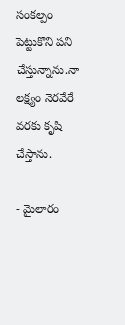సంకల్పం పెట్టుకొని పని చేస్తున్నాను.నా లక్ష్యం నెరవేరే వరకు కృషి చేస్తాను.

- మైలారం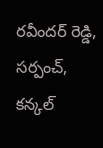రవీందర్ రెడ్డి, సర్పంచ్, కన్కల్